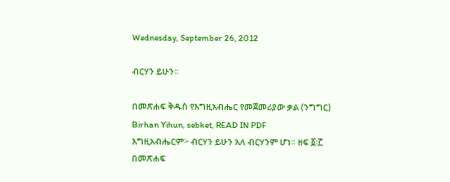Wednesday, September 26, 2012

ብርሃን ይሁን፡፡

በመጽሐፍ ቅዱስ የእግዚአብሔር የመጀመሪያው ቃል (ንግግር)
Birhan Yihun, sebket, READ IN PDF
እግዚአብሔርም፦ ብርሃን ይሁን አለ ብርሃንም ሆነ። ዘፍ ፩፡፫
በመጽሐፍ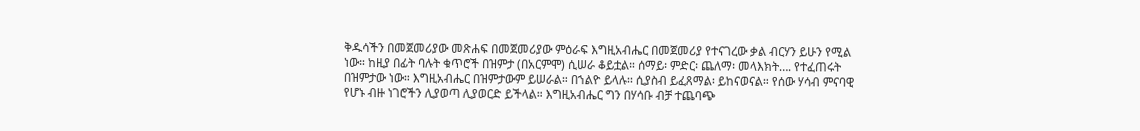ቅዱሳችን በመጀመሪያው መጽሐፍ በመጀመሪያው ምዕራፍ እግዚአብሔር በመጀመሪያ የተናገረው ቃል ብርሃን ይሁን የሚል ነው። ከዚያ በፊት ባሉት ቁጥሮች በዝምታ (በአርምሞ) ሲሠራ ቆይቷል። ሰማይ፡ ምድር፡ ጨለማ፡ መላእክት…. የተፈጠሩት በዝምታው ነው። እግዚአብሔር በዝምታውም ይሠራል። በኀልዮ ይላሉ፡፡ ሲያስብ ይፈጸማል፡ ይከናወናል። የሰው ሃሳብ ምናባዊ የሆኑ ብዙ ነገሮችን ሊያወጣ ሊያወርድ ይችላል። እግዚአብሔር ግን በሃሳቡ ብቻ ተጨባጭ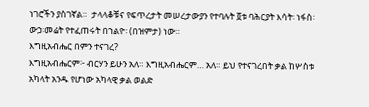ነገሮችን ያስገኛል።  ታላላቆቹና የፍጥረታት መሠረታውያን የተባሉት ፬ቱ ባሕርያት እሳት፡ ነፋስ፡ ውኃ፡መሬት የተፈጠሩት በኀልዮ፡ (በዝምታ) ነው።
እግዚአብሔር በምን ተናገረ?
እግዚአብሔርም፦ ብርሃን ይሁን አለ። እግዚአብሔርም… አለ። ይህ የተናገረበት ቃል ከሦስቱ አካላት አንዱ የሆነው አካላዊ ቃል ወልድ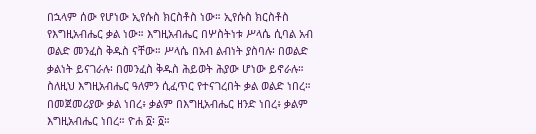በኋላም ሰው የሆነው ኢየሱስ ክርስቶስ ነው። ኢየሱስ ክርስቶስ የእግዚአብሔር ቃል ነው። እግዚአብሔር በሦስትነቱ ሥላሴ ሲባል አብ ወልድ መንፈስ ቅዱስ ናቸው። ሥላሴ በአብ ልብነት ያስባሉ፡ በወልድ ቃልነት ይናገራሉ፡ በመንፈስ ቅዱስ ሕይወት ሕያው ሆነው ይኖራሉ። ስለዚህ እግዚአብሔር ዓለምን ሲፈጥር የተናገረበት ቃል ወልድ ነበረ።
በመጀመሪያው ቃል ነበረ፥ ቃልም በእግዚአብሔር ዘንድ ነበረ፥ ቃልም እግዚአብሔር ነበረ። ዮሐ ፩፡ ፩።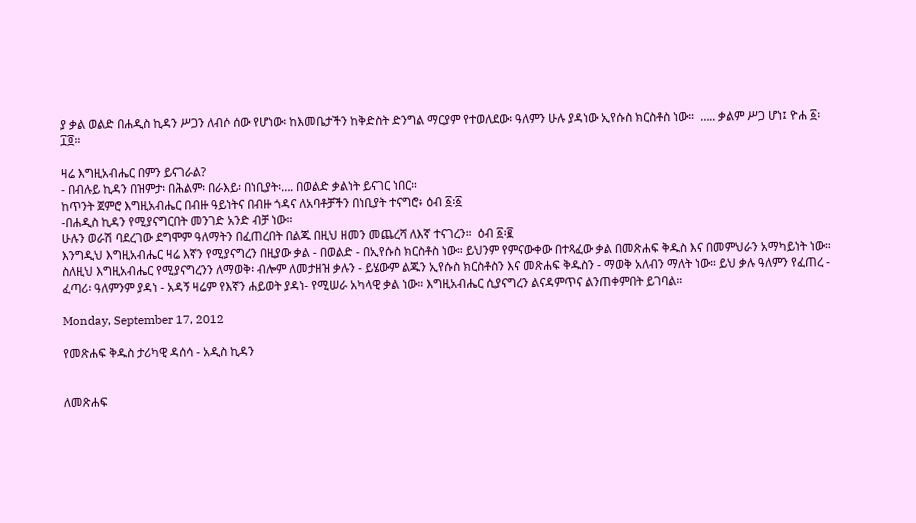ያ ቃል ወልድ በሐዲስ ኪዳን ሥጋን ለብሶ ሰው የሆነው፡ ከእመቤታችን ከቅድስት ድንግል ማርያም የተወለደው፡ ዓለምን ሁሉ ያዳነው ኢየሱስ ክርስቶስ ነው።  ….. ቃልም ሥጋ ሆነ፤ ዮሐ ፩፡ ፲፬።

ዛሬ እግዚአብሔር በምን ይናገራል?
- በብሉይ ኪዳን በዝምታ፡ በሕልም፡ በራእይ፡ በነቢያት፡…. በወልድ ቃልነት ይናገር ነበር።
ከጥንት ጀምሮ እግዚአብሔር በብዙ ዓይነትና በብዙ ጎዳና ለአባቶቻችን በነቢያት ተናግሮ፥ ዕብ ፩፡፩
-በሐዲስ ኪዳን የሚያናግርበት መንገድ አንድ ብቻ ነው።
ሁሉን ወራሽ ባደረገው ደግሞም ዓለማትን በፈጠረበት በልጁ በዚህ ዘመን መጨረሻ ለእኛ ተናገረን።  ዕብ ፩፡፪
እንግዲህ እግዚአብሔር ዛሬ እኛን የሚያናግረን በዚያው ቃል - በወልድ - በኢየሱስ ክርስቶስ ነው። ይህንም የምናውቀው በተጻፈው ቃል በመጽሐፍ ቅዱስ እና በመምህራን አማካይነት ነው። ስለዚህ እግዚአብሔር የሚያናግረንን ለማወቅ፡ ብሎም ለመታዘዝ ቃሉን - ይሄውም ልጁን ኢየሱስ ክርስቶስን እና መጽሐፍ ቅዱስን - ማወቅ አለብን ማለት ነው። ይህ ቃሉ ዓለምን የፈጠረ - ፈጣሪ፡ ዓለምንም ያዳነ - አዳኝ ዛሬም የእኛን ሐይወት ያዳነ- የሚሠራ አካላዊ ቃል ነው። እግዚአብሔር ሲያናግረን ልናዳምጥና ልንጠቀምበት ይገባል።

Monday, September 17, 2012

የመጽሐፍ ቅዱስ ታሪካዊ ዳሰሳ - አዲስ ኪዳን


ለመጽሐፍ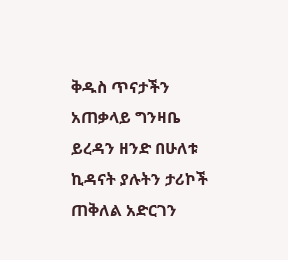ቅዱስ ጥናታችን አጠቃላይ ግንዛቤ ይረዳን ዘንድ በሁለቱ ኪዳናት ያሉትን ታሪኮች ጠቅለል አድርገን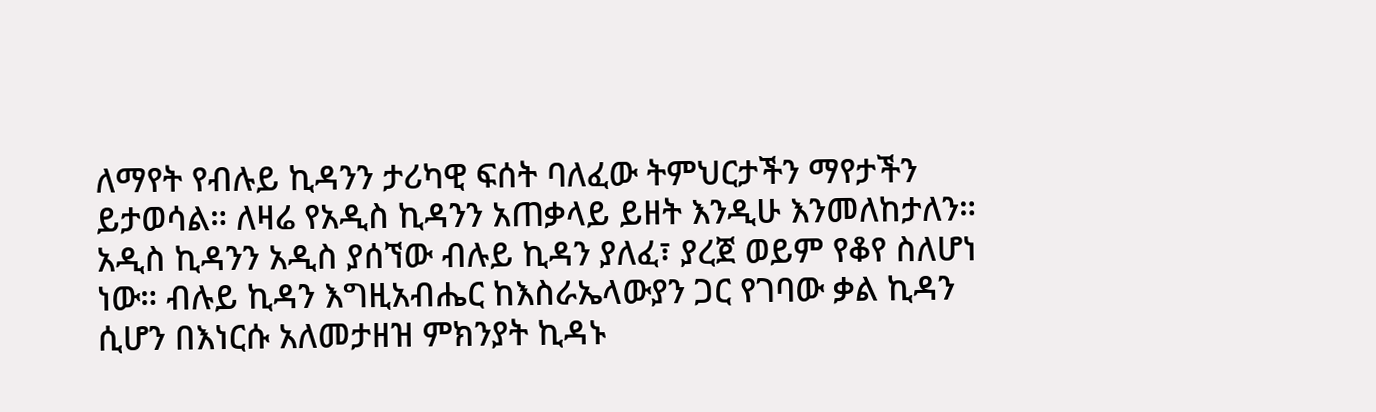ለማየት የብሉይ ኪዳንን ታሪካዊ ፍሰት ባለፈው ትምህርታችን ማየታችን ይታወሳል። ለዛሬ የአዲስ ኪዳንን አጠቃላይ ይዘት እንዲሁ እንመለከታለን።
አዲስ ኪዳንን አዲስ ያሰኘው ብሉይ ኪዳን ያለፈ፣ ያረጀ ወይም የቆየ ስለሆነ ነው። ብሉይ ኪዳን እግዚአብሔር ከእስራኤላውያን ጋር የገባው ቃል ኪዳን ሲሆን በእነርሱ አለመታዘዝ ምክንያት ኪዳኑ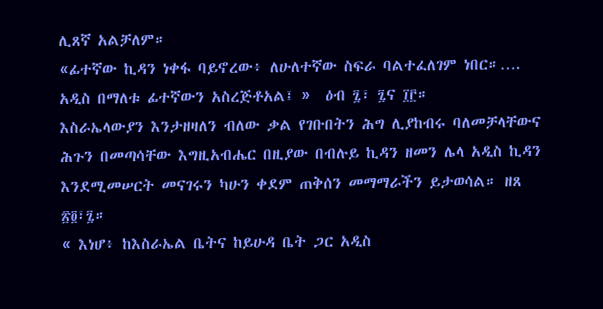ሊጸኛ አልቻለም።
«ፊተኛው ኪዳን ነቀፋ ባይኖረው፥ ለሁለተኛው ስፍራ ባልተፈለገም ነበር።…. አዲስ በማለቱ ፊተኛውን አስረጅቶአል፤ »  ዕብ ፯፣ ፯ና ፲፫።
እስራኤላውያን እንታዘዛለን ብለው ቃል የገቡበትን ሕግ ሊያከብሩ ባለመቻላቸውና ሕጉን በመጣሳቸው እግዚአብሔር በዚያው በብሉይ ኪዳን ዘመን ሌላ አዲስ ኪዳን እንደሚመሠርት መናገሩን ካሁን ቀደም ጠቅሰን መማማራችን ይታወሳል። ዘጸ ፳፬፣፯።
« እነሆ፥ ከእስራኤል ቤትና ከይሁዳ ቤት ጋር አዲስ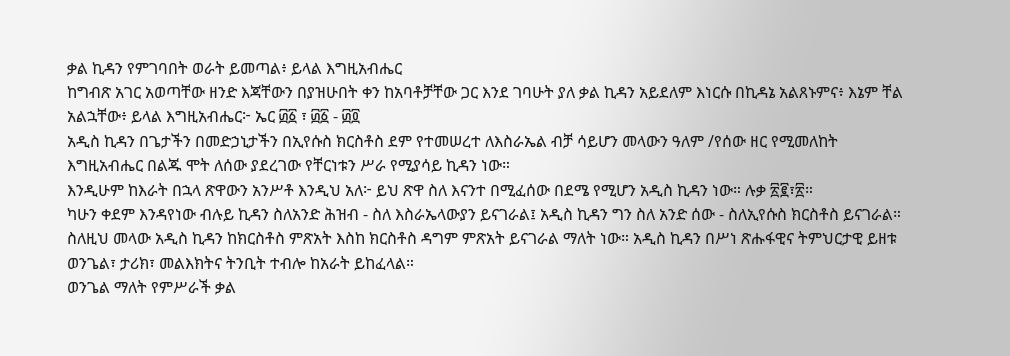ቃል ኪዳን የምገባበት ወራት ይመጣል፥ ይላል እግዚአብሔር
ከግብጽ አገር አወጣቸው ዘንድ እጃቸውን በያዝሁበት ቀን ከአባቶቻቸው ጋር እንደ ገባሁት ያለ ቃል ኪዳን አይደለም እነርሱ በኪዳኔ አልጸኑምና፥ እኔም ቸል አልኋቸው፥ ይላል እግዚአብሔር፦ ኤር ፴፩ ፣ ፴፩ - ፴፬
አዲስ ኪዳን በጌታችን በመድኃኒታችን በኢየሱስ ክርስቶስ ደም የተመሠረተ ለእስራኤል ብቻ ሳይሆን መላውን ዓለም /የሰው ዘር የሚመለከት እግዚአብሔር በልጁ ሞት ለሰው ያደረገው የቸርነቱን ሥራ የሚያሳይ ኪዳን ነው።
እንዲሁም ከእራት በኋላ ጽዋውን አንሥቶ እንዲህ አለ፦ ይህ ጽዋ ስለ እናንተ በሚፈሰው በደሜ የሚሆን አዲስ ኪዳን ነው። ሉቃ ፳፪፣፳።
ካሁን ቀደም እንዳየነው ብሉይ ኪዳን ስለአንድ ሕዝብ - ስለ እስራኤላውያን ይናገራል፤ አዲስ ኪዳን ግን ስለ አንድ ሰው - ስለኢየሱስ ክርስቶስ ይናገራል። ስለዚህ መላው አዲስ ኪዳን ከክርስቶስ ምጽአት እስከ ክርስቶስ ዳግም ምጽአት ይናገራል ማለት ነው። አዲስ ኪዳን በሥነ ጽሑፋዊና ትምህርታዊ ይዘቱ ወንጌል፣ ታሪክ፣ መልእክትና ትንቢት ተብሎ ከአራት ይከፈላል።
ወንጌል ማለት የምሥራች ቃል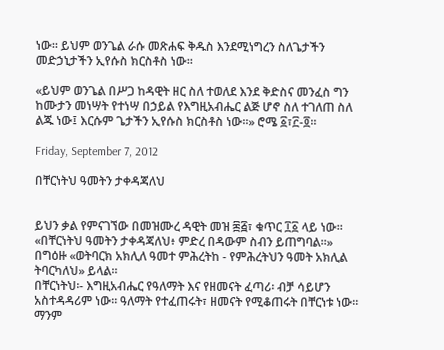ነው። ይህም ወንጌል ራሱ መጽሐፍ ቅዱስ እንደሚነግረን ስለጌታችን መድኃኒታችን ኢየሱስ ክርስቶስ ነው።

«ይህም ወንጌል በሥጋ ከዳዊት ዘር ስለ ተወለደ እንደ ቅድስና መንፈስ ግን ከሙታን መነሣት የተነሣ በኃይል የእግዚአብሔር ልጅ ሆኖ ስለ ተገለጠ ስለ ልጁ ነው፤ እርሱም ጌታችን ኢየሱስ ክርስቶስ ነው።» ሮሜ ፩፣፫-፬።

Friday, September 7, 2012

በቸርነትህ ዓመትን ታቀዳጃለህ


ይህን ቃል የምናገኘው በመዝሙረ ዳዊት መዝ ፷፭፣ ቁጥር ፲፩ ላይ ነው።  «በቸርነትህ ዓመትን ታቀዳጃለህ፥ ምድረ በዳውም ስብን ይጠግባል።» በግዕዙ «ወትባርክ አክሊለ ዓመተ ምሕረትከ - የምሕረትህን ዓመት አክሊል ትባርካለህ» ይላል።
በቸርነትህ፡- እግዚአብሔር የዓለማት እና የዘመናት ፈጣሪ፡ ብቻ ሳይሆን አስተዳዳሪም ነው። ዓለማት የተፈጠሩት፣ ዘመናት የሚቆጠሩት በቸርነቱ ነው። ማንም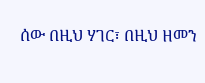ሰው በዚህ ሃገር፣ በዚህ ዘመን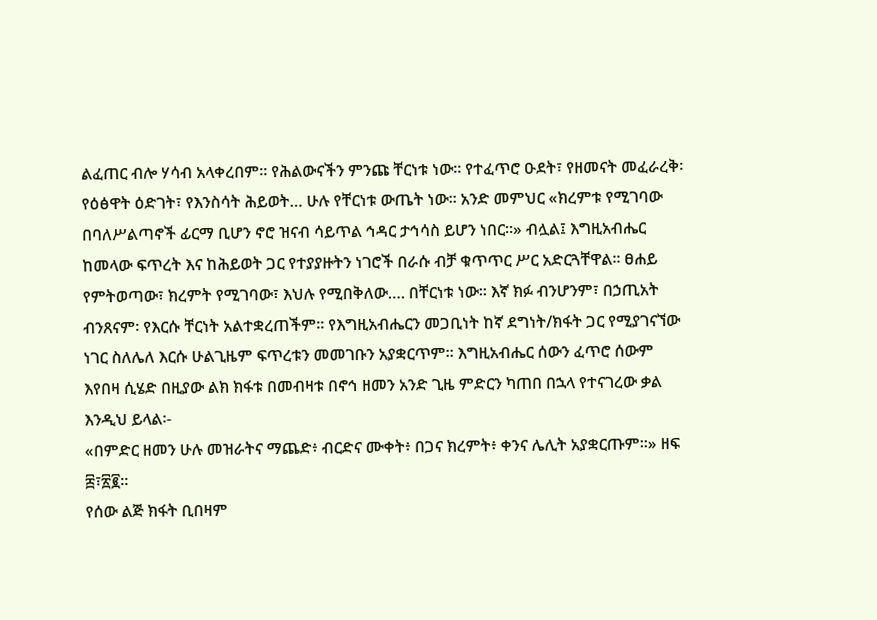ልፈጠር ብሎ ሃሳብ አላቀረበም። የሕልውናችን ምንጩ ቸርነቱ ነው። የተፈጥሮ ዑደት፣ የዘመናት መፈራረቅ፡ የዕፅዋት ዕድገት፣ የእንስሳት ሕይወት… ሁሉ የቸርነቱ ውጤት ነው። አንድ መምህር «ክረምቱ የሚገባው በባለሥልጣኖች ፊርማ ቢሆን ኖሮ ዝናብ ሳይጥል ኅዳር ታኅሳስ ይሆን ነበር።» ብሏል፤ እግዚአብሔር ከመላው ፍጥረት እና ከሕይወት ጋር የተያያዙትን ነገሮች በራሱ ብቻ ቁጥጥር ሥር አድርጓቸዋል። ፀሐይ የምትወጣው፣ ክረምት የሚገባው፣ እህሉ የሚበቅለው…. በቸርነቱ ነው። እኛ ክፉ ብንሆንም፣ በኃጢአት ብንጸናም፡ የእርሱ ቸርነት አልተቋረጠችም። የእግዚአብሔርን መጋቢነት ከኛ ደግነት/ክፋት ጋር የሚያገናኘው ነገር ስለሌለ እርሱ ሁልጊዜም ፍጥረቱን መመገቡን አያቋርጥም። እግዚአብሔር ሰውን ፈጥሮ ሰውም እየበዛ ሲሄድ በዚያው ልክ ክፋቱ በመብዛቱ በኖኅ ዘመን አንድ ጊዜ ምድርን ካጠበ በኋላ የተናገረው ቃል እንዲህ ይላል፡-
«በምድር ዘመን ሁሉ መዝራትና ማጨድ፥ ብርድና ሙቀት፥ በጋና ክረምት፥ ቀንና ሌሊት አያቋርጡም።» ዘፍ ፰፣፳፪።
የሰው ልጅ ክፋት ቢበዛም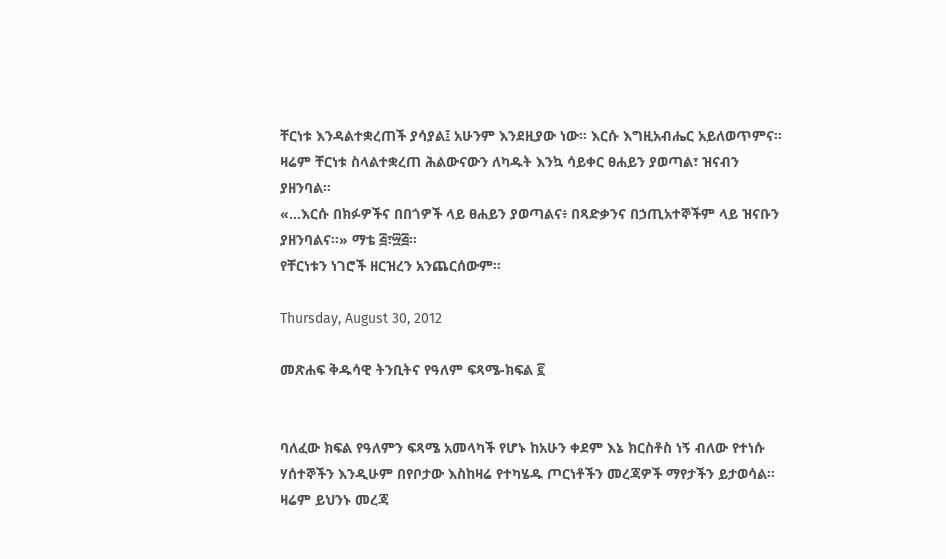ቸርነቱ እንዳልተቋረጠች ያሳያል፤ አሁንም እንደዚያው ነው። እርሱ እግዚአብሔር አይለወጥምና። ዛሬም ቸርነቱ ስላልተቋረጠ ሕልውናውን ለካዱት እንኳ ሳይቀር ፀሐይን ያወጣል፣ ዝናብን ያዘንባል።
«…እርሱ በክፉዎችና በበጎዎች ላይ ፀሐይን ያወጣልና፥ በጻድቃንና በኃጢአተኞችም ላይ ዝናቡን ያዘንባልና።» ማቴ ፭፣፵፭።
የቸርነቱን ነገሮች ዘርዝረን አንጨርሰውም።

Thursday, August 30, 2012

መጽሐፍ ቅዱሳዊ ትንቢትና የዓለም ፍጻሜ-ክፍል ፪


ባለፈው ክፍል የዓለምን ፍጻሜ አመላካች የሆኑ ከአሁን ቀደም እኔ ክርስቶስ ነኝ ብለው የተነሱ ሃሰተኞችን እንዲሁም በየቦታው እስከዛሬ የተካሄዱ ጦርነቶችን መረጃዎች ማየታችን ይታወሳል። ዛሬም ይህንኑ መረጃ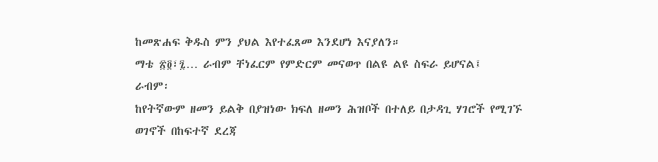ከመጽሐፍ ቅዱስ ምን ያህል እየተፈጸመ እንደሆነ እናያለን።
ማቴ ፳፬፣፯… ራብም ቸነፈርም የምድርም መናወጥ በልዩ ልዩ ስፍራ ይሆናል፤
ራብም፡
ከየትኛውም ዘመን ይልቅ በያዝነው ክፍለ ዘመን ሕዝቦች በተለይ በታዳጊ ሃገሮች የሚገኙ ወገኖች በከፍተኛ ደረጃ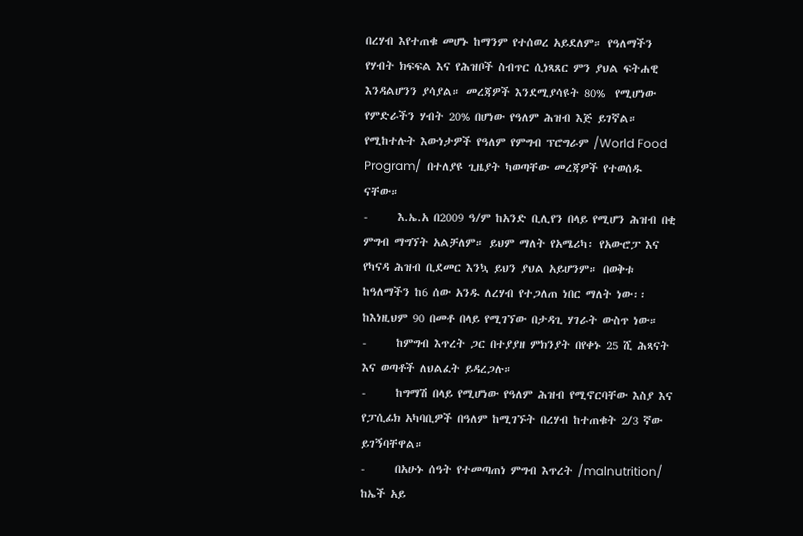በረሃብ እየተጠቁ መሆኑ ከማንም የተሰወረ አይደለም። የዓለማችን የሃብት ክፍፍል እና የሕዝቦች ስብጥር ሲነጻጸር ምን ያህል ፍትሐዊ እንዳልሆንን ያሳያል። መረጃዎች እንደሚያሳዩት 80%  የሚሆነው የምድራችን ሃብት 20% በሆነው የዓለም ሕዝብ እጅ ይገኛል። የሚከተሉት እውነታዎች የዓለም የምግብ ፕሮግራም /World Food Program/  በተለያዩ ጊዜያት ካወጣቸው መረጃዎች የተወሰዱ ናቸው።
-      እ.ኤ.አ በ2009 ዓ/ም ከአንድ ቢሊየን በላይ የሚሆን ሕዝብ በቂ ምግብ ማግኘት አልቻለም። ይህም ማለት የአሜሪካ፡ የአውሮፓ እና የካናዳ ሕዝብ ቢደመር እንኳ ይህን ያህል አይሆንም። በወቅቱ ከዓለማችን ከ6 ሰው አንዱ ለረሃብ የተጋለጠ ነበር ማለት ነው፡፡ ከእነዚህም 90 በመቶ በላይ የሚገኘው በታዳጊ ሃገራት ውስጥ ነው።
-      ከምግብ እጥረት ጋር በተያያዘ ምክንያት በየቀኑ 25 ሺ ሕጻናት እና ወጣቶች ለህልፈት ይዳረጋሉ።
-      ከግማሽ በላይ የሚሆነው የዓለም ሕዝብ የሚኖርባቸው እስያ እና የፓሲፊክ አካባቢዎች በዓለም ከሚገኙት በረሃብ ከተጠቁት 2/3 ኛው ይገኝባቸዋል።
-      በአሁኑ ሰዓት የተመጣጠነ ምግብ እጥረት /malnutrition/ ከኤች አይ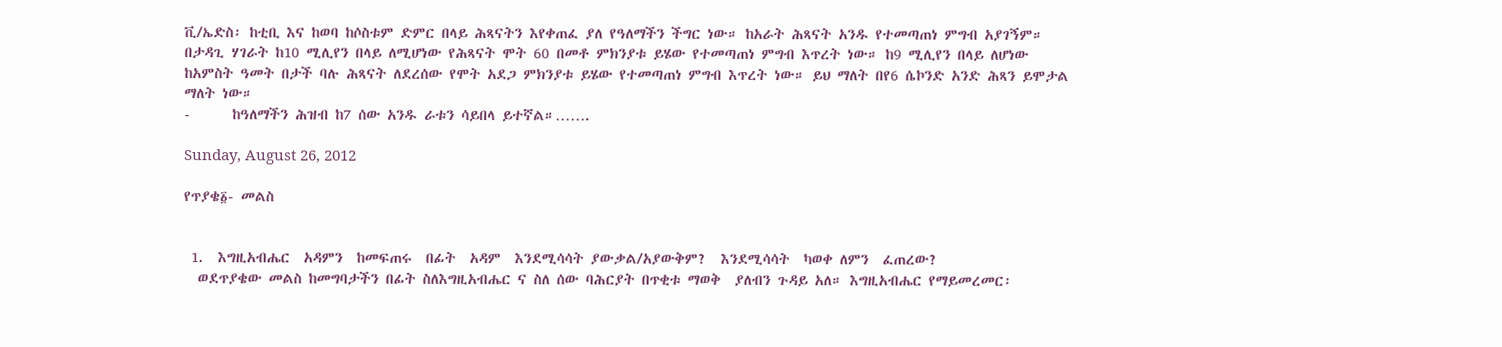ቪ/ኤድስ፡ ከቲቢ እና ከወባ ከሶስቱም ድምር በላይ ሕጻናትን እየቀጠፈ ያለ የዓለማችን ችግር ነው። ከአራት ሕጻናት አንዱ የተመጣጠነ ምግብ አያገኝም። በታዳጊ ሃገራት ከ10 ሚሊየን በላይ ለሚሆነው የሕጻናት ሞት 60 በመቶ ምክንያቱ ይሄው የተመጣጠነ ምግብ እጥረት ነው። ከ9 ሚሊየን በላይ ለሆነው ከአምስት ዓመት በታች ባሉ ሕጻናት ለደረሰው የሞት አደጋ ምክንያቱ ይሄው የተመጣጠነ ምግብ እጥረት ነው። ይህ ማለት በየ6 ሴኮንድ አንድ ሕጻን ይሞታል ማለት ነው።
-      ከዓለማችን ሕዝብ ከ7 ሰው አንዱ ራቱን ሳይበላ ይተኛል።…….

Sunday, August 26, 2012

የጥያቄ፩- መልስ


 1.  እግዚአብሔር  አዳምን  ከመፍጠሩ  በፊት  አዳም  እንደሚሳሳት ያውቃል/አያውቅም?  እንደሚሳሳት  ካወቀ ለምን  ፈጠረው?
  ወደጥያቄው መልስ ከመግባታችን በፊት ስለእግዚአብሔር ና ስለ ሰው ባሕርያት በጥቂቱ ማወቅ  ያለብን ጉዳይ አለ። እግዚአብሔር የማይመረመር፡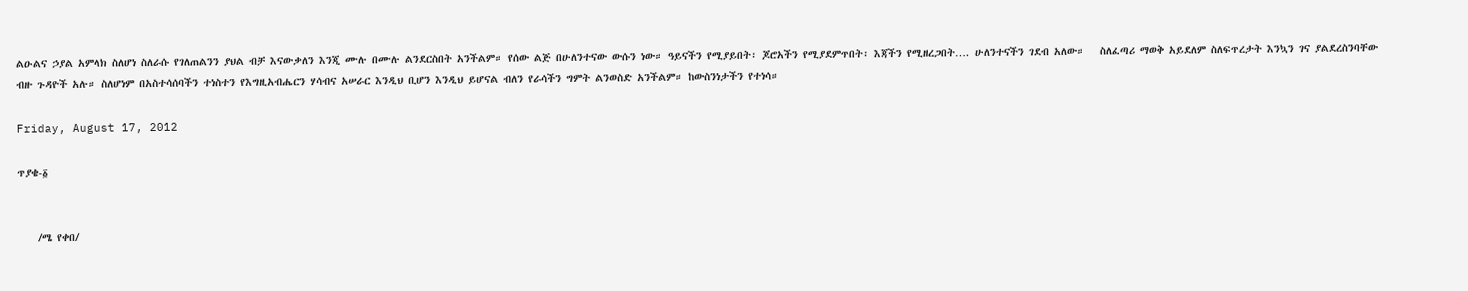ልዑልና ኃያል አምላክ ስለሆነ ስለራሱ የገለጠልንን ያህል ብቻ እናውቃለን እንጂ ሙሉ በሙሉ ልንደርስበት አንችልም። የሰው ልጅ በሁለንተናው ውሱን ነው። ዓይናችን የሚያይበት፡ ጆሮአችን የሚያደምጥበት፡ እጃችን የሚዘረጋበት…. ሁለንተናችን ገደብ አለው።   ስለፈጣሪ ማወቅ አይደለም ስለፍጥረታት እንኳን ገና ያልደረስንባቸው ብዙ ጉዳዮች አሉ። ስለሆነም በአስተሳሰባችን ተነስተን የእግዚአብሔርን ሃሳብና አሠራር እንዲህ ቢሆን እንዲህ ይሆናል ብለን የራሳችን ግምት ልንወስድ አንችልም። ከውስንነታችን የተነሳ።

Friday, August 17, 2012

ጥያቄ-፩


    /ሜ የቀበ/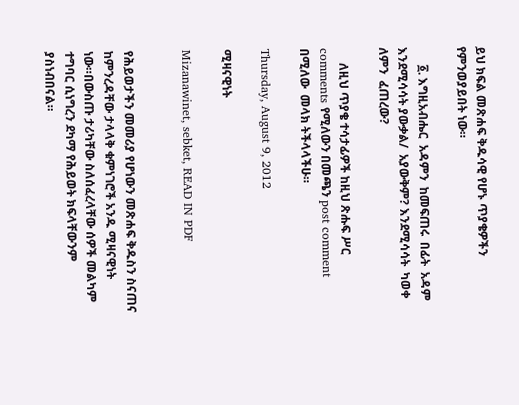ይህ ክፍል መጽሐፍ ቅዱሳዊ የሆኑ ጥያቄዎችን የምንወያይበት ነው።

      ፩. እግዚአብሔር  አዳምን  ከመፍጠሩ  በፊት  አዳም  እንደሚሳሳት ያውቃል/  አያውቅም? እንደሚሳሳት  ካወቀ ለምን  ፈጠረው?

     ለዚህ ጥያቄ ተሳታፊዎች ከዚህ ጽሑፍ ሥር comments የሚለውን በመጫን post comment በሚለው  መላክ ትችላላችሁ።

Thursday, August 9, 2012

ሚዛናዊነት

Mizanawinet, sebket, READ IN PDF


የሕይወታችን መመሪያ የሆነውን መጽሐፍ ቅዱስን ስናጠና ከምንረዳቸው ታላላቅ ቁምነገሮች አንዱ ሚዛናዊነት ነው።በውስጡ ታሪካቸው ስለሰፈረላቸው ሰዎች መልካም ተግባር ሲነግረን ደካማ የሕይወት ክፍላቸውንም ያስነብበናል።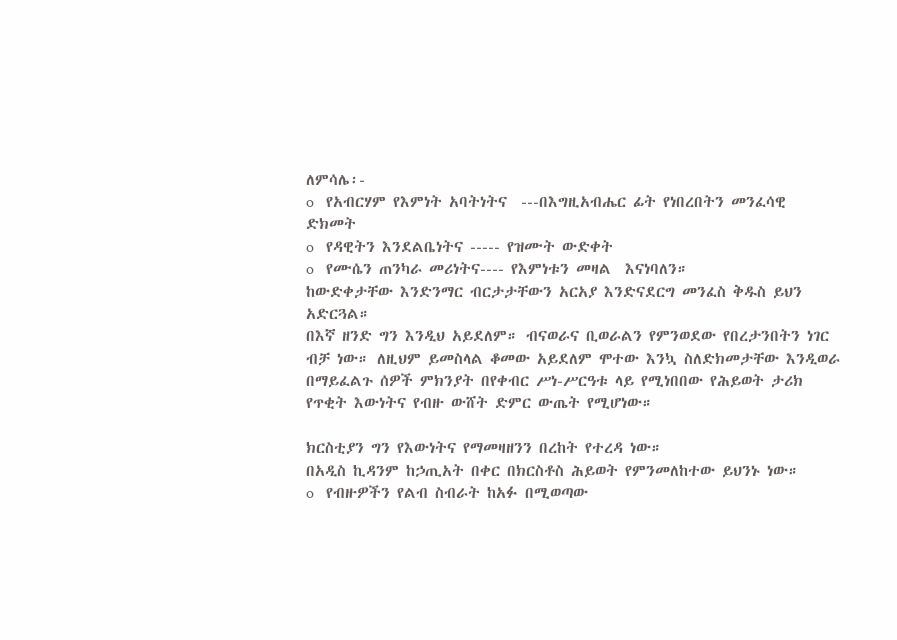ለምሳሌ፡-
o   የአብርሃም የእምነት አባትነትና  ---በእግዚአብሔር ፊት የነበረበትን መንፈሳዊ ድክመት
o   የዳዊትን እንደልቤነትና ----- የዝሙት ውድቀት
o   የሙሴን ጠንካራ መሪነትና---- የእምነቱን መዛል  እናነባለን።
ከውድቀታቸው እንድንማር ብርታታቸውን አርአያ እንድናደርግ መንፈስ ቅዱስ ይህን አድርጓል።
በእኛ ዘንድ ግን እንዲህ አይደለም። ብናወራና ቢወራልን የምንወደው የበረታንበትን ነገር ብቻ ነው። ለዚህም ይመስላል ቆመው አይደለም ሞተው እንኳ ስለድክመታቸው እንዲወራ በማይፈልጉ ሰዎች ምክንያት በየቀብር ሥነ-ሥርዓቱ ላይ የሚነበበው የሕይወት ታሪክ የጥቂት እውነትና የብዙ ውሸት ድምር ውጤት የሚሆነው።

ክርስቲያን ግን የእውነትና የማመዛዘንን በረከት የተረዳ ነው።
በአዲስ ኪዳንም ከኃጢአት በቀር በክርስቶስ ሕይወት የምንመለከተው ይህንኑ ነው።
o   የብዙዎችን የልብ ስብራት ከአፉ በሚወጣው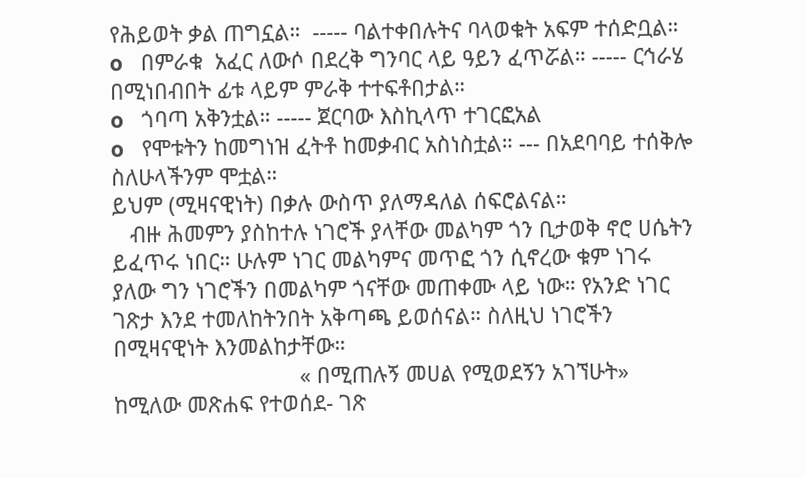የሕይወት ቃል ጠግኗል።  ----- ባልተቀበሉትና ባላወቁት አፍም ተሰድቧል።
o   በምራቁ  አፈር ለውሶ በደረቅ ግንባር ላይ ዓይን ፈጥሯል። ----- ርኅራሄ በሚነበብበት ፊቱ ላይም ምራቅ ተተፍቶበታል።
o   ጎባጣ አቅንቷል። ----- ጀርባው እስኪላጥ ተገርፎአል
o   የሞቱትን ከመግነዝ ፈትቶ ከመቃብር አስነስቷል። --- በአደባባይ ተሰቅሎ ስለሁላችንም ሞቷል።
ይህም (ሚዛናዊነት) በቃሉ ውስጥ ያለማዳለል ሰፍሮልናል።
   ብዙ ሕመምን ያስከተሉ ነገሮች ያላቸው መልካም ጎን ቢታወቅ ኖሮ ሀሴትን ይፈጥሩ ነበር። ሁሉም ነገር መልካምና መጥፎ ጎን ሲኖረው ቁም ነገሩ ያለው ግን ነገሮችን በመልካም ጎናቸው መጠቀሙ ላይ ነው። የአንድ ነገር ገጽታ እንደ ተመለከትንበት አቅጣጫ ይወሰናል። ስለዚህ ነገሮችን በሚዛናዊነት እንመልከታቸው።
                               « በሚጠሉኝ መሀል የሚወደኝን አገኘሁት» ከሚለው መጽሐፍ የተወሰደ- ገጽ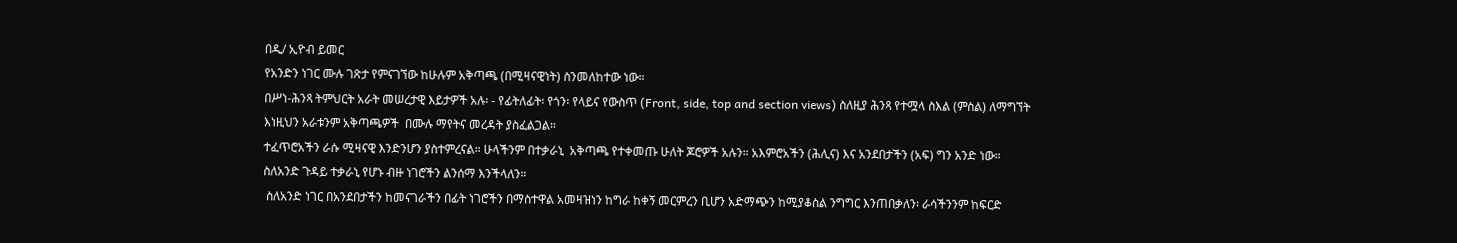በዲ/ ኢዮብ ይመር
የአንድን ነገር ሙሉ ገጽታ የምናገኘው ከሁሉም አቅጣጫ (በሚዛናዊነት) ስንመለከተው ነው።
በሥነ-ሕንጻ ትምህርት አራት መሠረታዊ እይታዎች አሉ፡ - የፊትለፊት፡ የጎን፡ የላይና የውስጥ (Front, side, top and section views) ስለዚያ ሕንጻ የተሟላ ስእል (ምስል) ለማግኘት እነዚህን አራቱንም አቅጣጫዎች  በሙሉ ማየትና መረዳት ያስፈልጋል።
ተፈጥሮአችን ራሱ ሚዛናዊ እንድንሆን ያስተምረናል። ሁላችንም በተቃራኒ  አቅጣጫ የተቀመጡ ሁለት ጆሮዎች አሉን። አእምሮአችን (ሕሊና) እና አንደበታችን (አፍ) ግን አንድ ነው። ስለአንድ ጉዳይ ተቃራኒ የሆኑ ብዙ ነገሮችን ልንሰማ እንችላለን።
 ስለአንድ ነገር በአንደበታችን ከመናገራችን በፊት ነገሮችን በማስተዋል አመዛዝነን ከግራ ከቀኝ መርምረን ቢሆን አድማጭን ከሚያቆስል ንግግር እንጠበቃለን፡ ራሳችንንም ከፍርድ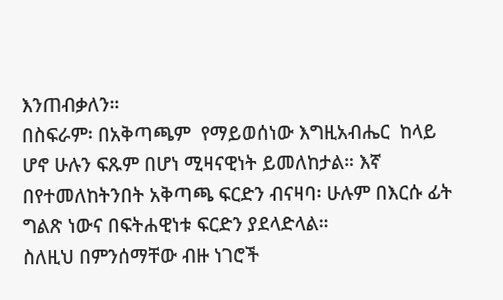እንጠብቃለን።
በስፍራም፡ በአቅጣጫም  የማይወሰነው እግዚአብሔር  ከላይ ሆኖ ሁሉን ፍጹም በሆነ ሚዛናዊነት ይመለከታል። እኛ በየተመለከትንበት አቅጣጫ ፍርድን ብናዛባ፡ ሁሉም በእርሱ ፊት ግልጽ ነውና በፍትሐዊነቱ ፍርድን ያደላድላል።
ስለዚህ በምንሰማቸው ብዙ ነገሮች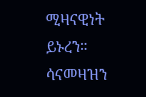ሚዛናዊነት ይኑረን።  ሳናመዛዝን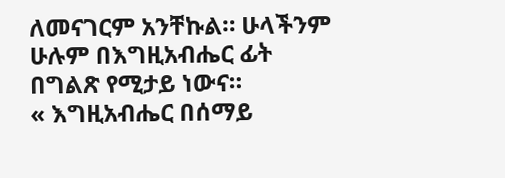ለመናገርም አንቸኩል። ሁላችንም ሁሉም በእግዚአብሔር ፊት በግልጽ የሚታይ ነውና።
« እግዚአብሔር በሰማይ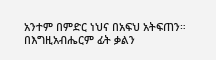አንተም በምድር ነህና በአፍህ አትፍጠን። በእግዚአብሔርም ፊት ቃልን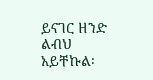ይናገር ዘንድ ልብህ አይቸኩል፡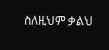ስለዚህም ቃልህ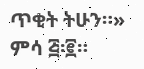ጥቂት ትሁን።» ምሳ ፭፡፪።